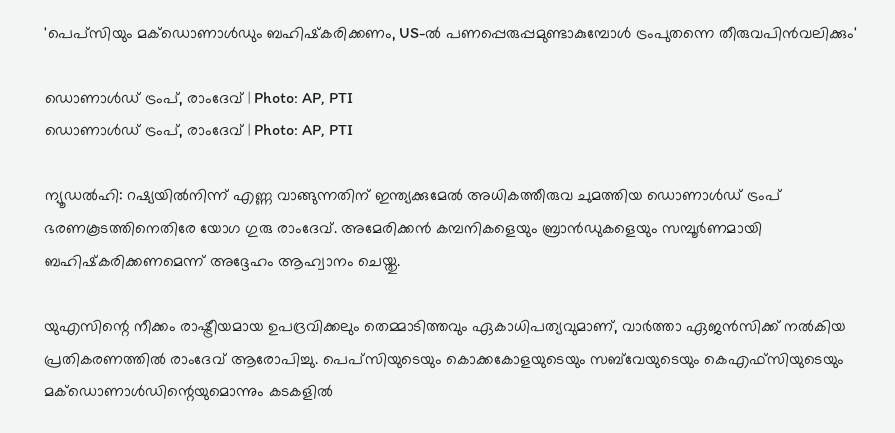'പെപ്‌സിയും മക്‌ഡൊണാൾഡും ബഹിഷ്‌കരിക്കണം, US-ൽ പണപ്പെരുപ്പമുണ്ടാകുമ്പോൾ ട്രംപുതന്നെ തീരുവപിൻവലിക്കും'

ഡൊണാൾഡ് ട്രംപ്, രാംദേവ് | Photo: AP, PTI
ഡൊണാൾഡ് ട്രംപ്, രാംദേവ് | Photo: AP, PTI

ന്യൂഡല്‍ഹി: റഷ്യയില്‍നിന്ന് എണ്ണ വാങ്ങുന്നതിന് ഇന്ത്യക്കുമേല്‍ അധികത്തീരുവ ചുമത്തിയ ഡൊണാള്‍ഡ് ട്രംപ് ഭരണകൂടത്തിനെതിരേ യോഗ ഗുരു രാംദേവ്. അമേരിക്കന്‍ കമ്പനികളെയും ബ്രാൻഡുകളെയും സമ്പൂര്‍ണമായി ബഹിഷ്‌കരിക്കണമെന്ന് അദ്ദേഹം ആഹ്വാനം ചെയ്തു.

യുഎസിന്റെ നീക്കം രാഷ്ട്രീയമായ ഉപദ്രവിക്കലും തെമ്മാടിത്തവും ഏകാധിപത്യവുമാണ്, വാര്‍ത്താ ഏജന്‍സിക്ക് നല്‍കിയ പ്രതികരണത്തില്‍ രാംദേവ് ആരോപിച്ചു. പെപ്‌സിയുടെയും കൊക്കകോളയുടെയും സബ്‌വേയുടെയും കെഎഫ്‌സിയുടെയും മക്‌ഡൊണാള്‍ഡിന്റെയുമൊന്നും കടകളില്‍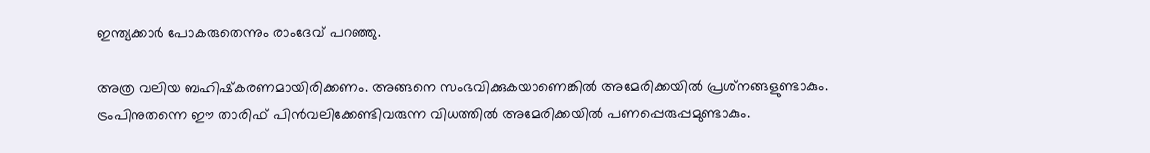ഇന്ത്യക്കാര്‍ പോകരുതെന്നും രാംദേവ് പറഞ്ഞു.

അത്ര വലിയ ബഹിഷ്‌കരണമായിരിക്കണം. അങ്ങനെ സംഭവിക്കുകയാണെങ്കില്‍ അമേരിക്കയില്‍ പ്രശ്‌നങ്ങളുണ്ടാകും. ട്രംപിനുതന്നെ ഈ താരിഫ് പിന്‍വലിക്കേണ്ടിവരുന്ന വിധത്തില്‍ അമേരിക്കയില്‍ പണപ്പെരുപ്പമുണ്ടാകും.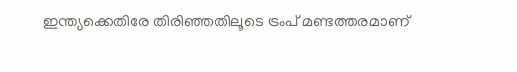ഇന്ത്യക്കെതിരേ തിരിഞ്ഞതിലൂടെ ട്രംപ് മണ്ടത്തരമാണ്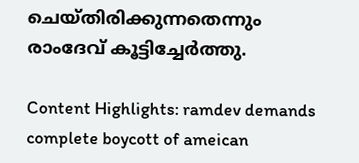ചെയ്തിരിക്കുന്നതെന്നും രാംദേവ് കൂട്ടിച്ചേര്‍ത്തു.

Content Highlights: ramdev demands complete boycott of ameican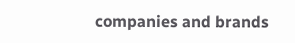companies and brands